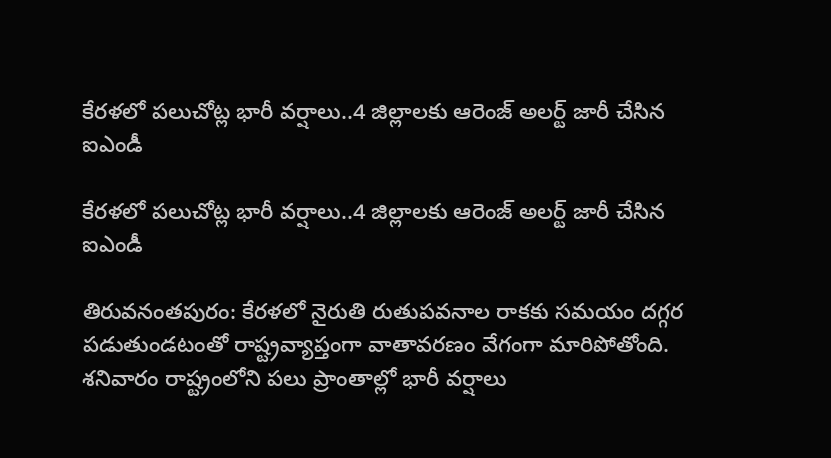కేరళలో పలుచోట్ల భారీ వర్షాలు..4 జిల్లాలకు ఆరెంజ్ అలర్ట్ జారీ చేసిన ఐఎండీ

కేరళలో పలుచోట్ల భారీ వర్షాలు..4 జిల్లాలకు ఆరెంజ్ అలర్ట్ జారీ చేసిన ఐఎండీ

తిరువనంతపురం: కేరళలో నైరుతి రుతుపవనాల రాకకు సమయం దగ్గర పడుతుండటంతో రాష్ట్రవ్యాప్తంగా వాతావరణం వేగంగా మారిపోతోంది. శనివారం రాష్ట్రంలోని పలు ప్రాంతాల్లో భారీ వర్షాలు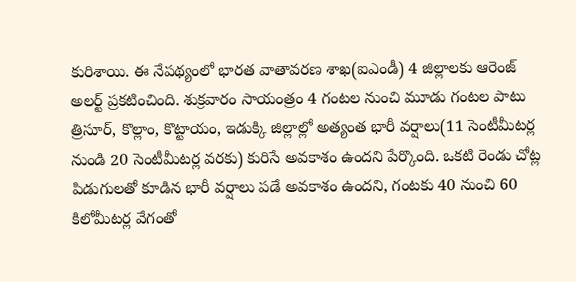కురిశాయి. ఈ నేపథ్యంలో భారత వాతావరణ శాఖ(ఐఎండీ) 4 జిల్లాలకు ఆరెంజ్ అలర్ట్ ప్రకటించింది. శుక్రవారం సాయంత్రం 4 గంటల నుంచి మూడు గంటల పాటు త్రిసూర్, కొల్లాం, కొట్టాయం, ఇడుక్కి జిల్లాల్లో అత్యంత భారీ వర్షాలు(11 సెంటీమీటర్ల నుండి 20 సెంటీమీటర్ల వరకు) కురిసే అవకాశం ఉందని పేర్కొంది. ఒకటి రెండు చోట్ల పిడుగులతో కూడిన భారీ వర్షాలు పడే అవకాశం ఉందని, గంటకు 40 నుంచి 60 కిలోమీటర్ల వేగంతో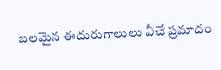బలమైన ఈదురుగాలులు వీచే ప్రమాదం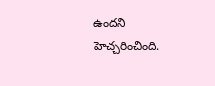ఉందని హెచ్చరించింది.